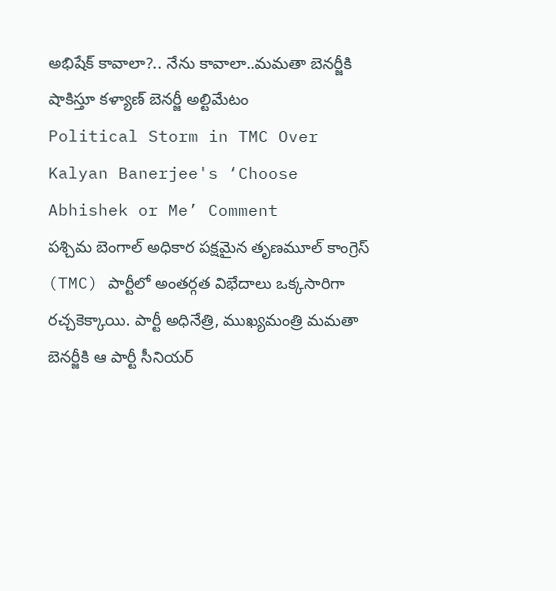అభిషేక్ కావాలా?.. నేను కావాలా..మమతా బెనర్జీకి షాకిస్తూ కళ్యాణ్ బెనర్జీ అల్టిమేటం
Political Storm in TMC Over Kalyan Banerjee's ‘Choose Abhishek or Me’ Comment
పశ్చిమ బెంగాల్ అధికార పక్షమైన తృణమూల్ కాంగ్రెస్ (TMC) పార్టీలో అంతర్గత విభేదాలు ఒక్కసారిగా రచ్చకెక్కాయి. పార్టీ అధినేత్రి, ముఖ్యమంత్రి మమతా బెనర్జీకి ఆ పార్టీ సీనియర్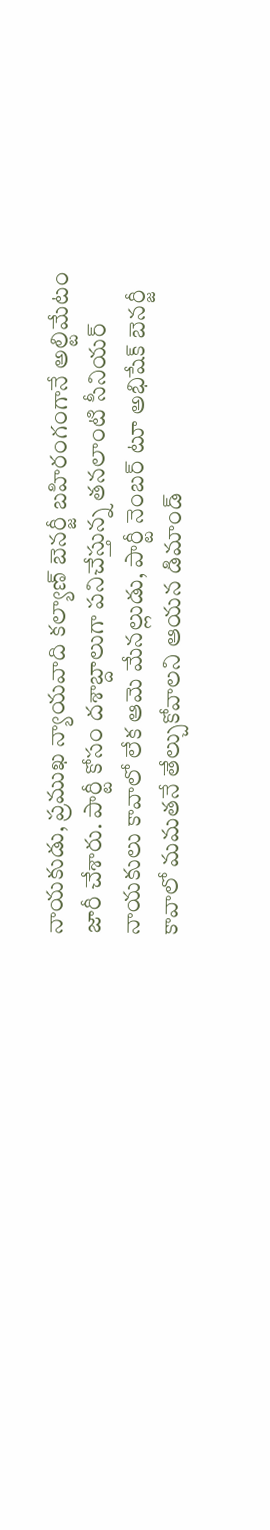నాయకుడు, ప్రముఖ న్యాయవాది కల్యాణ్ బెనర్జీ బహిరంగంగానే అల్టిమేటం జారీ చేశారు. పార్టీ కోసం దశాబ్దాలుగా పనిచేస్తున్న తనలాంటి సీనియర్ నాయకులు కావాలో లేక ఆమె మేనల్లుడు, పార్టీ నెంబర్ టూ అభిషేక్ బెనర్జీ కావాలో మమతనే తేల్చుకోవాలని ఆయన డిమాండ్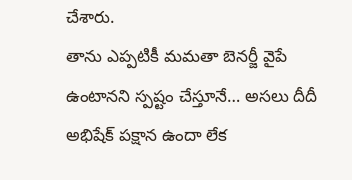చేశారు.
తాను ఎప్పటికీ మమతా బెనర్జీ వైపే ఉంటానని స్పష్టం చేస్తూనే… అసలు దీదీ అభిషేక్ పక్షాన ఉందా లేక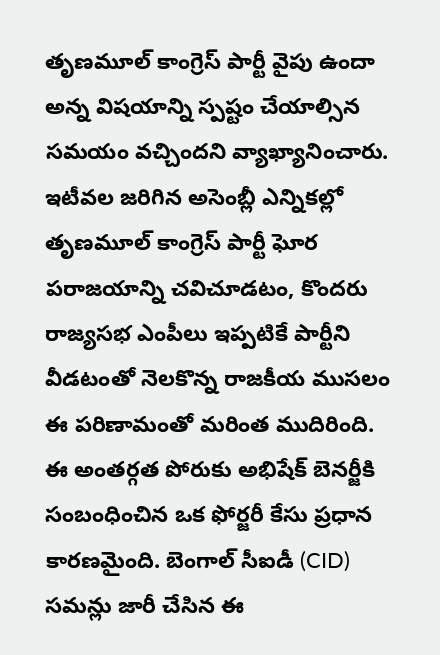తృణమూల్ కాంగ్రెస్ పార్టీ వైపు ఉందా అన్న విషయాన్ని స్పష్టం చేయాల్సిన సమయం వచ్చిందని వ్యాఖ్యానించారు. ఇటీవల జరిగిన అసెంబ్లీ ఎన్నికల్లో తృణమూల్ కాంగ్రెస్ పార్టీ ఘోర పరాజయాన్ని చవిచూడటం, కొందరు రాజ్యసభ ఎంపీలు ఇప్పటికే పార్టీని వీడటంతో నెలకొన్న రాజకీయ ముసలం ఈ పరిణామంతో మరింత ముదిరింది.
ఈ అంతర్గత పోరుకు అభిషేక్ బెనర్జీకి సంబంధించిన ఒక ఫోర్జరీ కేసు ప్రధాన కారణమైంది. బెంగాల్ సీఐడీ (CID) సమన్లు జారీ చేసిన ఈ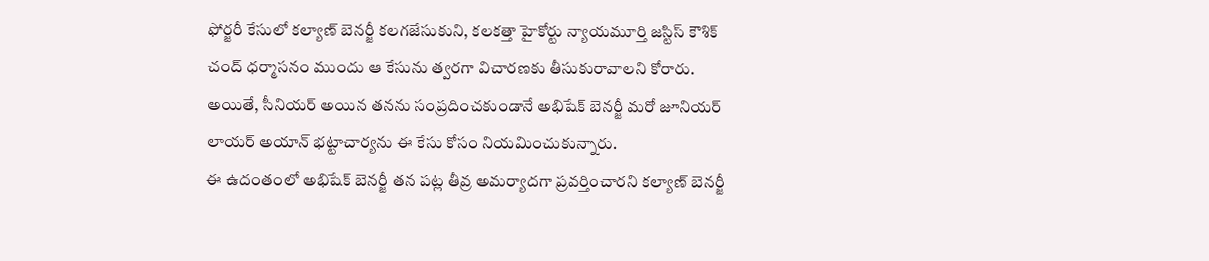ఫోర్జరీ కేసులో కల్యాణ్ బెనర్జీ కలగజేసుకుని, కలకత్తా హైకోర్టు న్యాయమూర్తి జస్టిస్ కౌశిక్ చంద్ ధర్మాసనం ముందు ఆ కేసును త్వరగా విచారణకు తీసుకురావాలని కోరారు. అయితే, సీనియర్ అయిన తనను సంప్రదించకుండానే అభిషేక్ బెనర్జీ మరో జూనియర్ లాయర్ అయాన్ భట్టాచార్యను ఈ కేసు కోసం నియమించుకున్నారు.
ఈ ఉదంతంలో అభిషేక్ బెనర్జీ తన పట్ల తీవ్ర అమర్యాదగా ప్రవర్తించారని కల్యాణ్ బెనర్జీ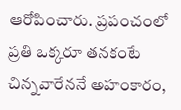ఆరోపించారు. ప్రపంచంలో ప్రతి ఒక్కరూ తనకంటే చిన్నవారేననే అహంకారం,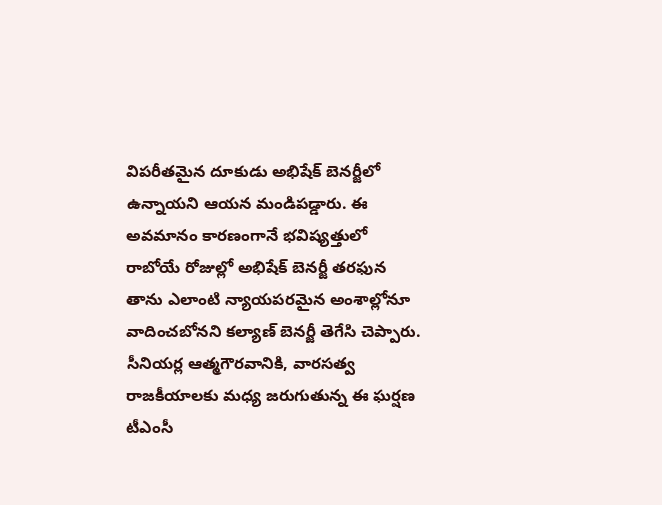విపరీతమైన దూకుడు అభిషేక్ బెనర్జీలో ఉన్నాయని ఆయన మండిపడ్డారు. ఈ అవమానం కారణంగానే భవిష్యత్తులో రాబోయే రోజుల్లో అభిషేక్ బెనర్జీ తరఫున తాను ఎలాంటి న్యాయపరమైన అంశాల్లోనూ వాదించబోనని కల్యాణ్ బెనర్జీ తెగేసి చెప్పారు. సీనియర్ల ఆత్మగౌరవానికి, వారసత్వ రాజకీయాలకు మధ్య జరుగుతున్న ఈ ఘర్షణ టీఎంసీ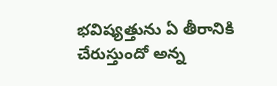భవిష్యత్తును ఏ తీరానికి చేరుస్తుందో అన్న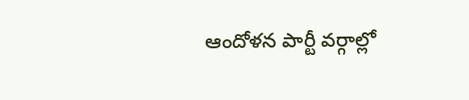ఆందోళన పార్టీ వర్గాల్లో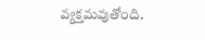వ్యక్తమవుతోంది.